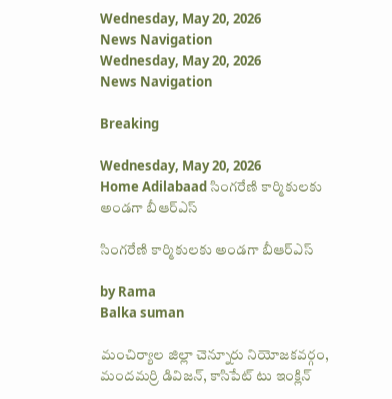Wednesday, May 20, 2026
News Navigation
Wednesday, May 20, 2026
News Navigation

Breaking

Wednesday, May 20, 2026
Home Adilabaad సింగరేణి కార్మికులకు అండగా బీఆర్ఎస్

సింగరేణి కార్మికులకు అండగా బీఆర్ఎస్

by Rama
Balka suman

మంచిర్యాల జిల్లా చెన్నూరు నియోజకవర్గం, మందమర్రి డివిజన్, కాసిపేట్ టు ఇంక్లిన్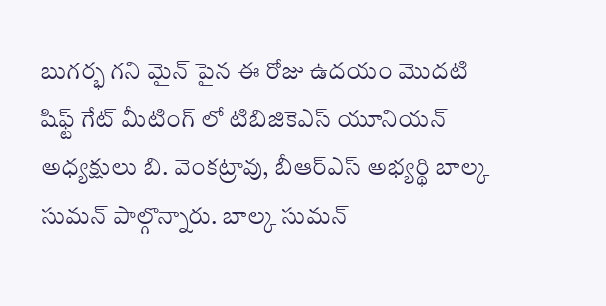బుగర్భ గని మైన్ పైన ఈ రోజు ఉదయం మొదటి షిఫ్ట్ గేట్ మీటింగ్ లో టిబిజికెఎస్ యూనియన్ అధ్యక్షులు బి. వెంకట్రావు, బీఆర్ఎస్ అభ్యర్థి బాల్క సుమన్ పాల్గొన్నారు. బాల్క సుమన్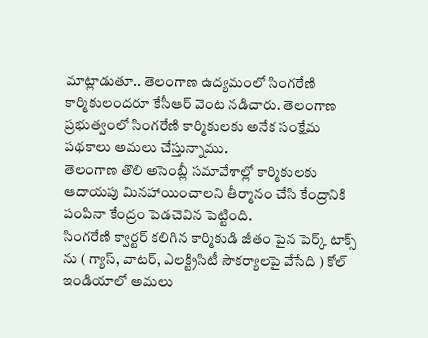మాట్లాడుతూ.. తెలంగాణ ఉద్యమంలో సింగరేణి కార్మికులందరూ కేసీఆర్ వెంట నడిచారు. తెలంగాణ ప్రభుత్వంలో సింగరేణి కార్మికులకు అనేక సంక్షేమ పథకాలు అమలు చేస్తున్నాము.
తెలంగాణ తొలి అసెంబ్లీ సమావేశాల్లో కార్మికులకు ఆదాయపు మినహాయించాలని తీర్మానం చేసి కేంద్రానికి పంపినా కేంద్రం పెడచెవిన పెట్టింది.
సింగరేణి క్వార్టర్ కలిగిన కార్మికుడి జీతం పైన పెర్క్ టాక్స్ ను ( గ్యాస్, వాటర్, ఎలక్ట్రిసిటీ సౌకర్యాలపై వేసేది ) కోల్ ఇండియాలో అమలు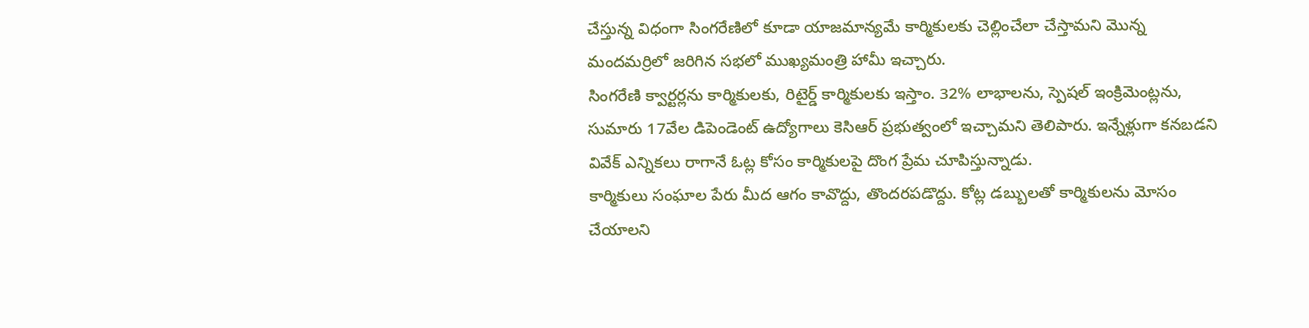చేస్తున్న విధంగా సింగరేణిలో కూడా యాజమాన్యమే కార్మికులకు చెల్లించేలా చేస్తామని మొన్న మందమర్రిలో జరిగిన సభలో ముఖ్యమంత్రి హామీ ఇచ్చారు.
సింగరేణి క్వార్టర్లను కార్మికులకు, రిటైర్డ్ కార్మికులకు ఇస్తాం. 32% లాభాలను, స్పెషల్ ఇంక్రిమెంట్లను, సుమారు 17వేల డిపెండెంట్ ఉద్యోగాలు కెసిఆర్ ప్రభుత్వంలో ఇచ్చామని తెలిపారు. ఇన్నేళ్లుగా కనబడని వివేక్ ఎన్నికలు రాగానే ఓట్ల కోసం కార్మికులపై దొంగ ప్రేమ చూపిస్తున్నాడు.
కార్మికులు సంఘాల పేరు మీద ఆగం కావొద్దు, తొందరపడొద్దు. కోట్ల డబ్బులతో కార్మికులను మోసం చేయాలని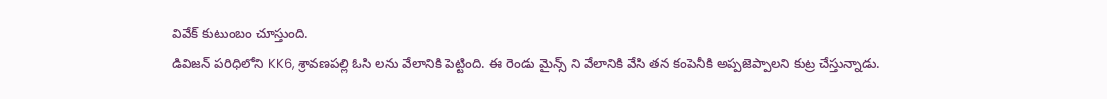వివేక్ కుటుంబం చూస్తుంది.
డివిజన్ పరిధిలోని KK6, శ్రావణపల్లి ఓసి లను వేలానికి పెట్టింది. ఈ రెండు మైన్స్ ని వేలానికి వేసి తన కంపెనీకి అప్పజెప్పాలని కుట్ర చేస్తున్నాడు.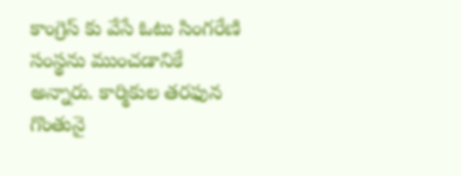కాంగ్రెస్ కు వేసే ఓటు సింగరేణి సంస్థను ముంచడానికే అన్నారు. కార్మికుల తరఫున గొంతునై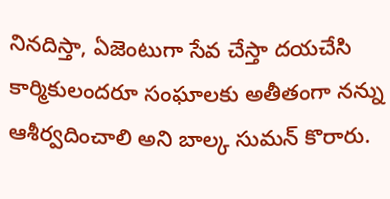నినదిస్తా, ఏజెంటుగా సేవ చేస్తా దయచేసి కార్మికులందరూ సంఘాలకు అతీతంగా నన్ను ఆశీర్వదించాలి అని బాల్క సుమన్ కొరారు.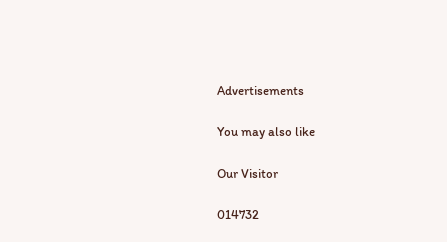Advertisements

You may also like

Our Visitor

014732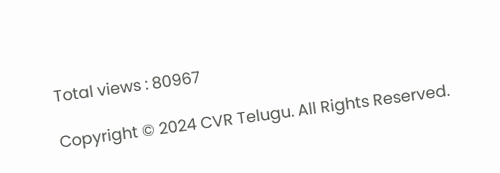Total views : 80967

Copyright © 2024 CVR Telugu. All Rights Reserved.